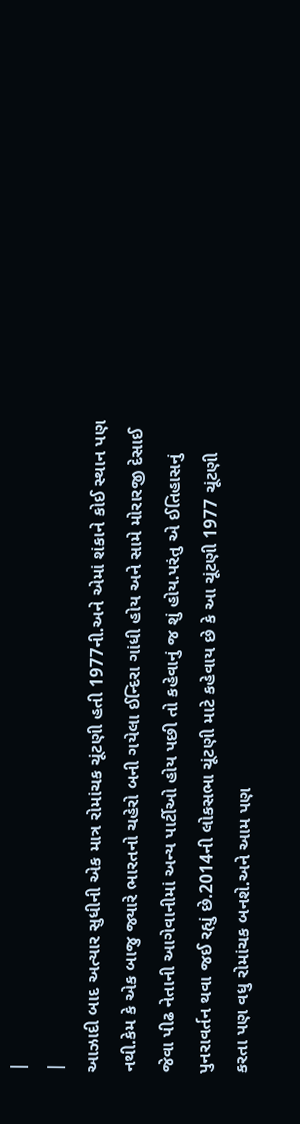|
|
આઝાદી બાદ અત્યાર સુધીની એક માત્ર રોમાંચક ચૂંટણી હતી 1977ની.અને એમાં શંકાને કોઈ સ્થાન પણ નથી.કેમ કે એક બાજુ જ્યારે ભારતનો ચહેરો બની ગયેલા ઈન્દિરા ગાંધી હોય અને સામે મોરારજી દેસાઈ જેવા પીઢ નેતાની આગેવાનીમાં અન્ય પાર્ટીઓ હોય પછી તો કહેવાનું જ શું હોય.પરંતુ એ ઈતિહાસનું પુનરાવર્તન થવા જઈ રહ્યું છે.2014ની લોકસભા ચૂંટણી માટે કહેવાય છે કે આ ચૂંટણી 1977 ચૂંટણી કરતા પણ વધુ રોમાંચક બનશે.અને આમ પણ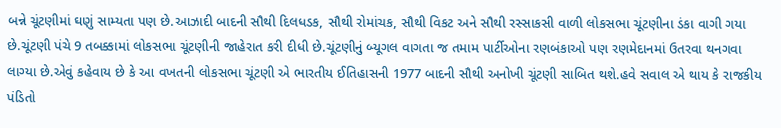બન્ને ચૂંટણીમાં ઘણું સામ્યતા પણ છે.આઝાદી બાદની સૌથી દિલધડક, સૌથી રોમાંચક, સૌથી વિકટ અને સૌથી રસ્સાકસી વાળી લોકસભા ચૂંટણીના ડંકા વાગી ગયા છે.ચૂંટણી પંચે 9 તબક્કામાં લોકસભા ચૂંટણીની જાહેરાત કરી દીધી છે.ચૂંટણીનું બ્યૂગલ વાગતા જ તમામ પાર્ટીઓના રણબંકાઓ પણ રણમેદાનમાં ઉતરવા થનગવા લાગ્યા છે.એવું કહેવાય છે કે આ વખતની લોકસભા ચૂંટણી એ ભારતીય ઈતિહાસની 1977 બાદની સૌથી અનોખી ચૂંટણી સાબિત થશે.હવે સવાલ એ થાય કે રાજકીય પંડિતો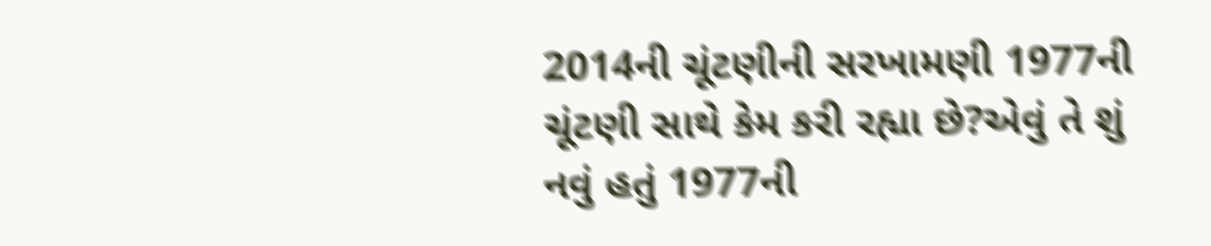2014ની ચૂંટણીની સરખામણી 1977ની ચૂંટણી સાથે કેમ કરી રહ્યા છે?એવું તે શું નવું હતું 1977ની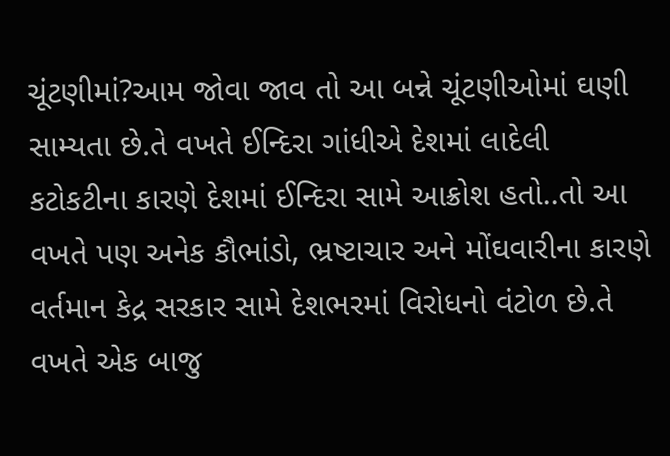ચૂંટણીમાં?આમ જોવા જાવ તો આ બન્ને ચૂંટણીઓમાં ઘણી સામ્યતા છે.તે વખતે ઈન્દિરા ગાંધીએ દેશમાં લાદેલી કટોકટીના કારણે દેશમાં ઈન્દિરા સામે આક્રોશ હતો..તો આ વખતે પણ અનેક કૌભાંડો, ભ્રષ્ટાચાર અને મોંઘવારીના કારણે વર્તમાન કેદ્ર સરકાર સામે દેશભરમાં વિરોધનો વંટોળ છે.તે વખતે એક બાજુ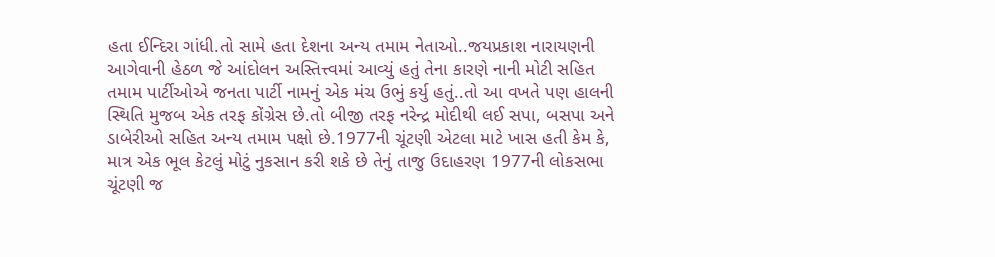હતા ઈન્દિરા ગાંધી.તો સામે હતા દેશના અન્ય તમામ નેતાઓ..જયપ્રકાશ નારાયણની આગેવાની હેઠળ જે આંદોલન અસ્તિત્ત્વમાં આવ્યું હતું તેના કારણે નાની મોટી સહિત તમામ પાર્ટીઓએ જનતા પાર્ટી નામનું એક મંચ ઉભું કર્યુ હતું..તો આ વખતે પણ હાલની સ્થિતિ મુજબ એક તરફ કોંગ્રેસ છે.તો બીજી તરફ નરેન્દ્ર મોદીથી લઈ સપા, બસપા અને ડાબેરીઓ સહિત અન્ય તમામ પક્ષો છે.1977ની ચૂંટણી એટલા માટે ખાસ હતી કેમ કે, માત્ર એક ભૂલ કેટલું મોટું નુકસાન કરી શકે છે તેનું તાજુ ઉદાહરણ 1977ની લોકસભા ચૂંટણી જ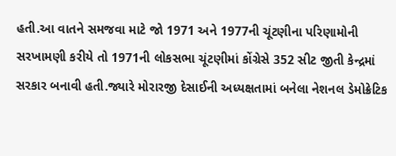હતી.આ વાતને સમજવા માટે જો 1971 અને 1977ની ચૂંટણીના પરિણામોની સરખામણી કરીયે તો 1971ની લોકસભા ચૂંટણીમાં કોંગ્રેસે 352 સીટ જીતી કેન્દ્રમાં સરકાર બનાવી હતી.જ્યારે મોરારજી દેસાઈની અધ્યક્ષતામાં બનેલા નેશનલ ડેમોક્રેટિક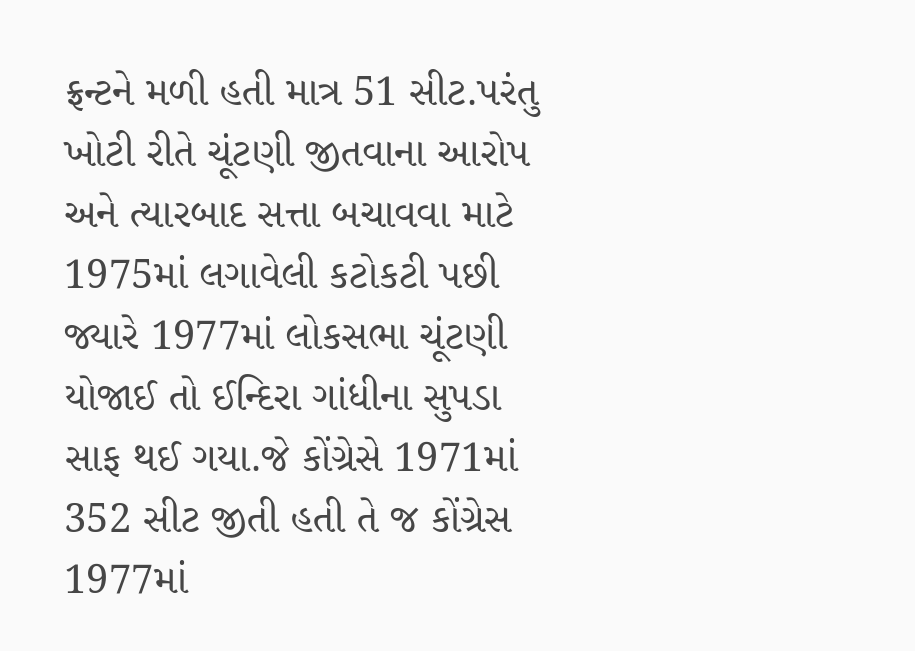ફ્રન્ટને મળી હતી માત્ર 51 સીટ.પરંતુ ખોટી રીતે ચૂંટણી જીતવાના આરોપ અને ત્યારબાદ સત્તા બચાવવા માટે 1975માં લગાવેલી કટોકટી પછી જ્યારે 1977માં લોકસભા ચૂંટણી યોજાઈ તો ઈન્દિરા ગાંધીના સુપડા સાફ થઈ ગયા.જે કોંગ્રેસે 1971માં 352 સીટ જીતી હતી તે જ કોંગ્રેસ 1977માં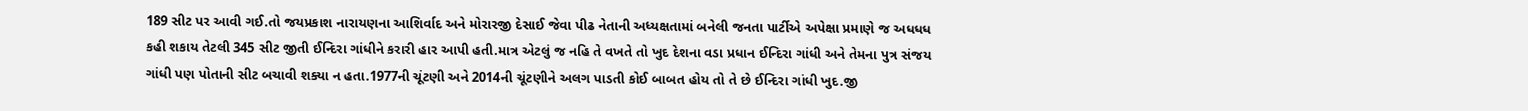189 સીટ પર આવી ગઈ.તો જયપ્રકાશ નારાયણના આશિર્વાદ અને મોરારજી દેસાઈ જેવા પીઢ નેતાની અધ્યક્ષતામાં બનેલી જનતા પાર્ટીએ અપેક્ષા પ્રમાણે જ અધધધ કહી શકાય તેટલી 345 સીટ જીતી ઈન્દિરા ગાંધીને કરારી હાર આપી હતી.માત્ર એટલું જ નહિ તે વખતે તો ખુદ દેશના વડા પ્રધાન ઈન્દિરા ગાંધી અને તેમના પુત્ર સંજય ગાંધી પણ પોતાની સીટ બચાવી શક્યા ન હતા.1977ની ચૂંટણી અને 2014ની ચૂંટણીને અલગ પાડતી કોઈ બાબત હોય તો તે છે ઈન્દિરા ગાંધી ખુદ.જી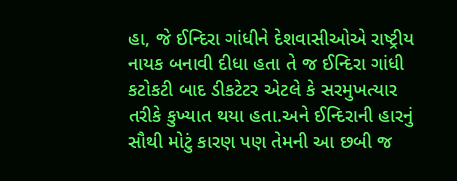હા, જે ઈન્દિરા ગાંધીને દેશવાસીઓએ રાષ્ટ્રીય નાયક બનાવી દીધા હતા તે જ ઈન્દિરા ગાંધી કટોકટી બાદ ડીકટેટર એટલે કે સરમુખત્યાર તરીકે કુખ્યાત થયા હતા.અને ઈન્દિરાની હારનું સૌથી મોટું કારણ પણ તેમની આ છબી જ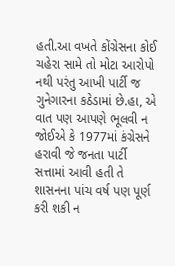હતી.આ વખતે કોંગ્રેસના કોઈ ચહેરા સામે તો મોટા આરોપો નથી પરંતુ આખી પાર્ટી જ ગુનેગારના કઠેડામાં છે.હા, એ વાત પણ આપણે ભૂલવી ન જોઈએ કે 1977માં કંગ્રેસને હરાવી જે જનતા પાર્ટી સત્તામાં આવી હતી તે શાસનના પાંચ વર્ષ પણ પૂર્ણ કરી શકી ન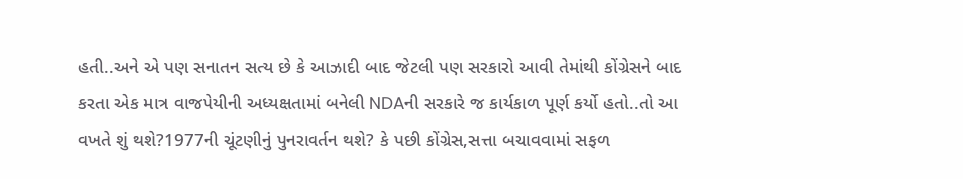હતી..અને એ પણ સનાતન સત્ય છે કે આઝાદી બાદ જેટલી પણ સરકારો આવી તેમાંથી કોંગ્રેસને બાદ કરતા એક માત્ર વાજપેયીની અધ્યક્ષતામાં બનેલી NDAની સરકારે જ કાર્યકાળ પૂર્ણ કર્યો હતો..તો આ વખતે શું થશે?1977ની ચૂંટણીનું પુનરાવર્તન થશે? કે પછી કોંગ્રેસ,સત્તા બચાવવામાં સફળ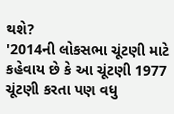થશે?
'2014ની લોકસભા ચૂંટણી માટે કહેવાય છે કે આ ચૂંટણી 1977 ચૂંટણી કરતા પણ વધુ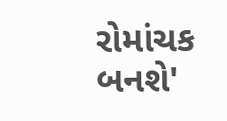રોમાંચક બનશે'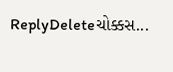ReplyDeleteચોક્કસ...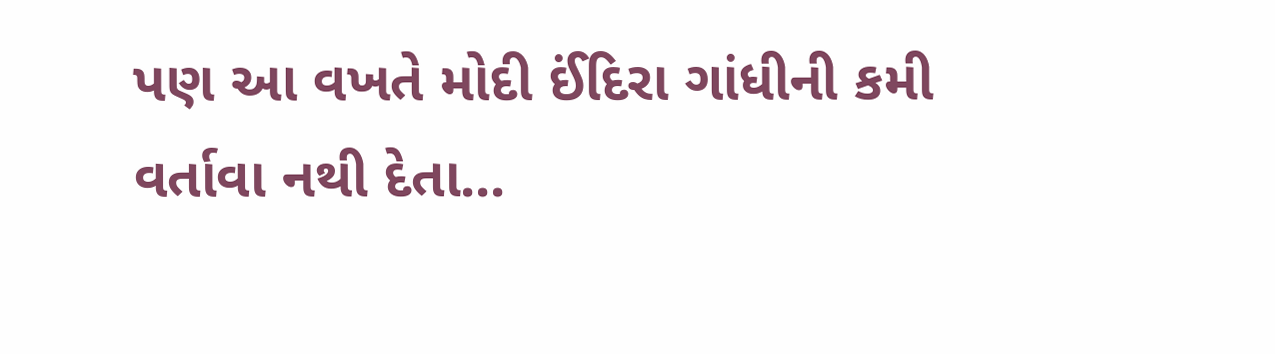પણ આ વખતે મોદી ઈંદિરા ગાંધીની કમી વર્તાવા નથી દેતા...